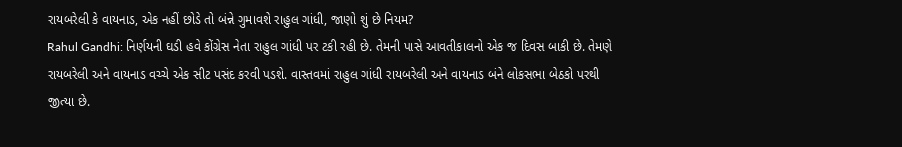રાયબરેલી કે વાયનાડ, એક નહીં છોડે તો બંન્ને ગુમાવશે રાહુલ ગાંધી, જાણો શું છે નિયમ?
Rahul Gandhi: નિર્ણયની ઘડી હવે કોંગ્રેસ નેતા રાહુલ ગાંધી પર ટકી રહી છે. તેમની પાસે આવતીકાલનો એક જ દિવસ બાકી છે. તેમણે રાયબરેલી અને વાયનાડ વચ્ચે એક સીટ પસંદ કરવી પડશે. વાસ્તવમાં રાહુલ ગાંધી રાયબરેલી અને વાયનાડ બંને લોકસભા બેઠકો પરથી જીત્યા છે.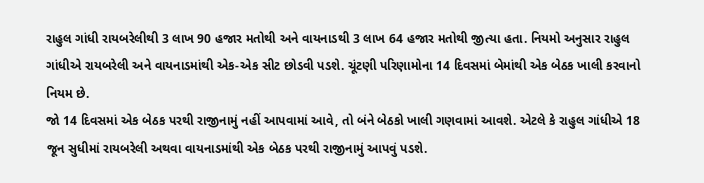રાહુલ ગાંધી રાયબરેલીથી 3 લાખ 90 હજાર મતોથી અને વાયનાડથી 3 લાખ 64 હજાર મતોથી જીત્યા હતા. નિયમો અનુસાર રાહુલ ગાંધીએ રાયબરેલી અને વાયનાડમાંથી એક-એક સીટ છોડવી પડશે. ચૂંટણી પરિણામોના 14 દિવસમાં બેમાંથી એક બેઠક ખાલી કરવાનો નિયમ છે.
જો 14 દિવસમાં એક બેઠક પરથી રાજીનામું નહીં આપવામાં આવે, તો બંને બેઠકો ખાલી ગણવામાં આવશે. એટલે કે રાહુલ ગાંધીએ 18 જૂન સુધીમાં રાયબરેલી અથવા વાયનાડમાંથી એક બેઠક પરથી રાજીનામું આપવું પડશે.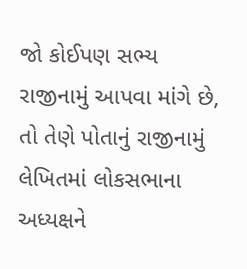જો કોઈપણ સભ્ય રાજીનામું આપવા માંગે છે, તો તેણે પોતાનું રાજીનામું લેખિતમાં લોકસભાના અધ્યક્ષને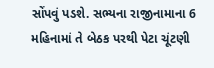સોંપવું પડશે. સભ્યના રાજીનામાના 6 મહિનામાં તે બેઠક પરથી પેટા ચૂંટણી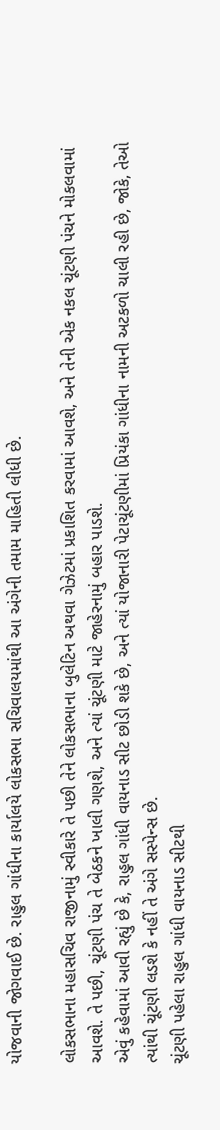યોજવાની જોગવાઈ છે. રાહુલ ગાંધીના કાર્યાલયે લોકસભા સચિવાલયમાંથી આ અંગેની તમામ માહિતી લીધી છે.

લોકસભાના મહાસચિવ રાજીનામું સ્વીકારે તે પછી તેને લોકસભાના બુલેટિન અથવા ગેઝેટમાં પ્રકાશિત કરવામાં આવશે, અને તેની એક નકલ ચૂંટણી પંચને મોકલવામાં આવશે. તે પછી, ચૂંટણી પંચ તે બેઠકને ખાલી ગણશે, અને ત્યાં ચૂંટણી માટે જાહેરનામું બહાર પાડશે.
એવું કહેવામાં આવી રહ્યું છે કે, રાહુલ ગાંધી વાયનાડ સીટ છોડી શકે છે, અને ત્યાં યોજાનારી પેટાચૂંટણીમાં પ્રિયંકા ગાંધીના નામની અટકળો ચાલી રહી છે, જોકે, તેઓ ત્યાંથી ચૂંટણી લડશે કે નહીં તે અંગે સસ્પેન્સ છે.
ચૂંટણી પહેલા રાહુલ ગાંધી વાયનાડ સીટથી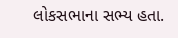લોકસભાના સભ્ય હતા.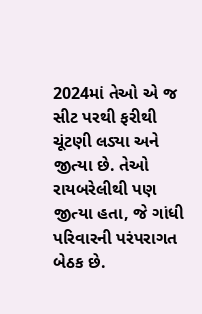2024માં તેઓ એ જ સીટ પરથી ફરીથી ચૂંટણી લડ્યા અને જીત્યા છે. તેઓ રાયબરેલીથી પણ જીત્યા હતા, જે ગાંધી પરિવારની પરંપરાગત બેઠક છે.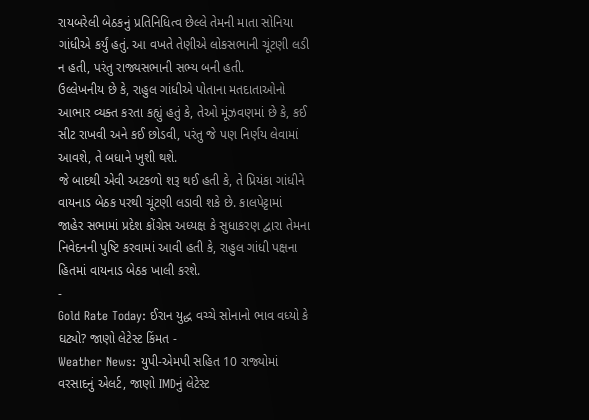રાયબરેલી બેઠકનું પ્રતિનિધિત્વ છેલ્લે તેમની માતા સોનિયા ગાંધીએ કર્યું હતું. આ વખતે તેણીએ લોકસભાની ચૂંટણી લડી ન હતી, પરંતુ રાજ્યસભાની સભ્ય બની હતી.
ઉલ્લેખનીય છે કે, રાહુલ ગાંધીએ પોતાના મતદાતાઓનો આભાર વ્યક્ત કરતા કહ્યું હતું કે, તેઓ મૂંઝવણમાં છે કે, કઈ સીટ રાખવી અને કઈ છોડવી, પરંતુ જે પણ નિર્ણય લેવામાં આવશે, તે બધાને ખુશી થશે.
જે બાદથી એવી અટકળો શરૂ થઈ હતી કે, તે પ્રિયંકા ગાંધીને વાયનાડ બેઠક પરથી ચૂંટણી લડાવી શકે છે. કાલપેટ્ટામાં જાહેર સભામાં પ્રદેશ કોંગ્રેસ અધ્યક્ષ કે સુધાકરણ દ્વારા તેમના નિવેદનની પુષ્ટિ કરવામાં આવી હતી કે, રાહુલ ગાંધી પક્ષના હિતમાં વાયનાડ બેઠક ખાલી કરશે.
-
Gold Rate Today: ઈરાન યુદ્ધ વચ્ચે સોનાનો ભાવ વધ્યો કે ઘટ્યો? જાણો લેટેસ્ટ કિંમત -
Weather News: યુપી-એમપી સહિત 10 રાજ્યોમાં વરસાદનું એલર્ટ, જાણો IMDનું લેટેસ્ટ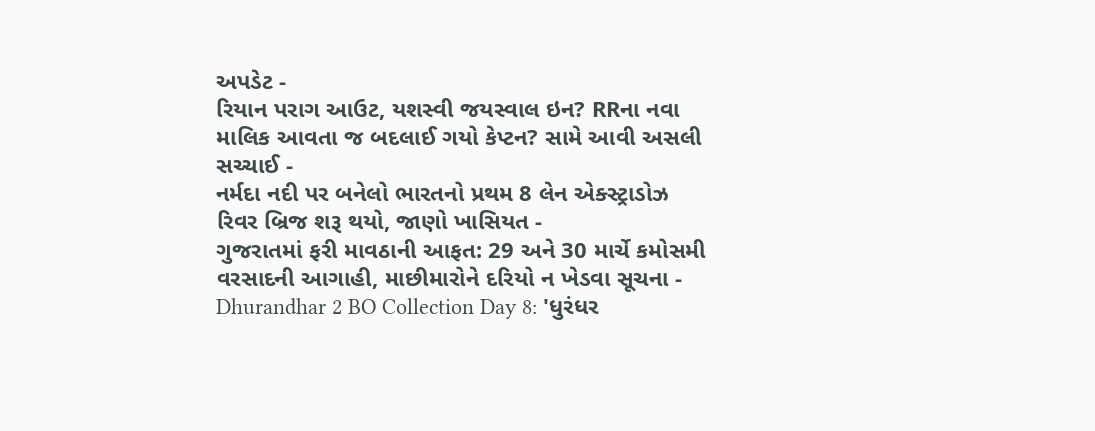અપડેટ -
રિયાન પરાગ આઉટ, યશસ્વી જયસ્વાલ ઇન? RRના નવા માલિક આવતા જ બદલાઈ ગયો કેપ્ટન? સામે આવી અસલી સચ્ચાઈ -
નર્મદા નદી પર બનેલો ભારતનો પ્રથમ 8 લેન એક્સ્ટ્રાડોઝ રિવર બ્રિજ શરૂ થયો, જાણો ખાસિયત -
ગુજરાતમાં ફરી માવઠાની આફત: 29 અને 30 માર્ચે કમોસમી વરસાદની આગાહી, માછીમારોને દરિયો ન ખેડવા સૂચના -
Dhurandhar 2 BO Collection Day 8: 'ધુરંધર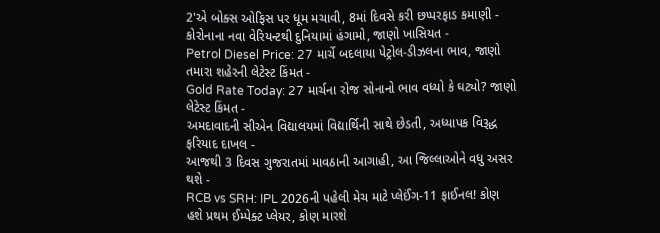2'એ બોક્સ ઓફિસ પર ધૂમ મચાવી, 8માં દિવસે કરી છપ્પરફાડ કમાણી -
કોરોનાના નવા વેરિયન્ટથી દુનિયામાં હંગામો, જાણો ખાસિયત -
Petrol Diesel Price: 27 માર્ચે બદલાયા પેટ્રોલ-ડીઝલના ભાવ, જાણો તમારા શહેરની લેટેસ્ટ કિંમત -
Gold Rate Today: 27 માર્ચના રોજ સોનાનો ભાવ વધ્યો કે ઘટ્યો? જાણો લેટેસ્ટ કિંમત -
અમદાવાદની સીએન વિદ્યાલયમાં વિદ્યાર્થિની સાથે છેડતી, અધ્યાપક વિરૂદ્ધ ફરિયાદ દાખલ -
આજથી 3 દિવસ ગુજરાતમાં માવઠાની આગાહી, આ જિલ્લાઓને વધુ અસર થશે -
RCB vs SRH: IPL 2026ની પહેલી મેચ માટે પ્લેઈંગ-11 ફાઈનલ! કોણ હશે પ્રથમ ઈમ્પેક્ટ પ્લેયર, કોણ મારશે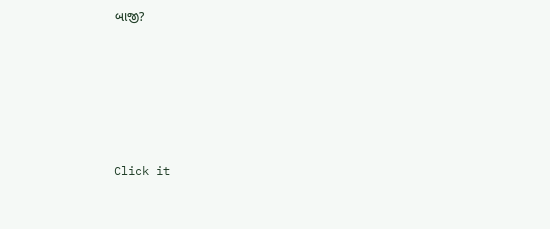બાજી?










Click it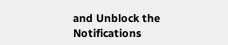and Unblock the Notifications